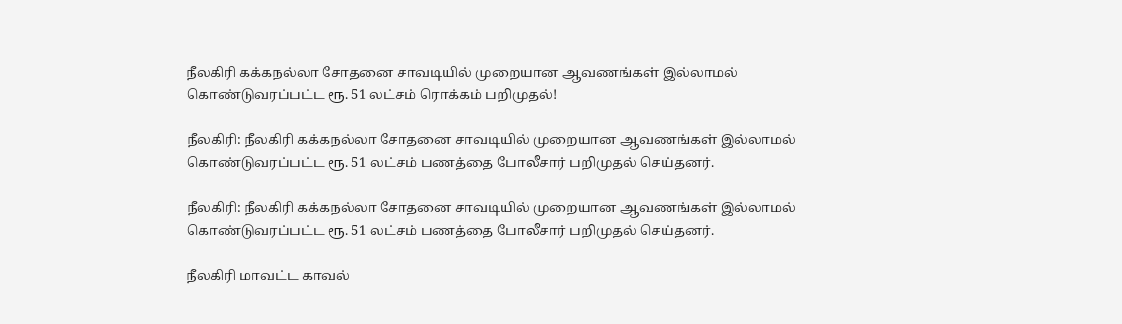நீலகிரி கக்கநல்லா சோதனை சாவடியில் முறையான ஆவணங்கள் இல்லாமல் கொண்டுவரப்பட்ட ரூ. 51 லட்சம் ரொக்கம் பறிமுதல்!

நீலகிரி: நீலகிரி கக்கநல்லா சோதனை சாவடியில் முறையான ஆவணங்கள் இல்லாமல் கொண்டுவரப்பட்ட ரூ. 51 லட்சம் பணத்தை போலீசார் பறிமுதல் செய்தனர்.

நீலகிரி: நீலகிரி கக்கநல்லா சோதனை சாவடியில் முறையான ஆவணங்கள் இல்லாமல் கொண்டுவரப்பட்ட ரூ. 51 லட்சம் பணத்தை போலீசார் பறிமுதல் செய்தனர்.

நீலகிரி மாவட்ட காவல்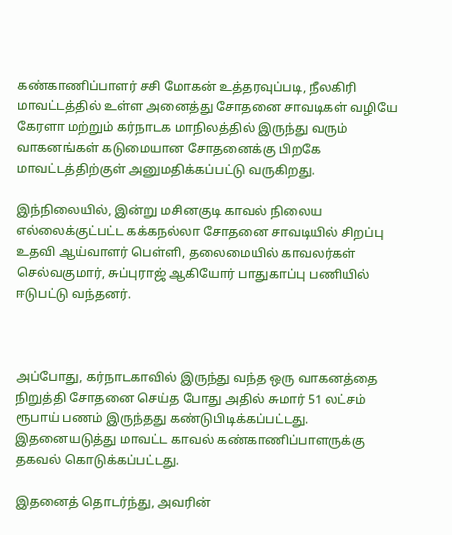கண்காணிப்பாளர் சசி மோகன் உத்தரவுப்படி, நீலகிரி மாவட்டத்தில் உள்ள அனைத்து சோதனை சாவடிகள் வழியே கேரளா மற்றும் கர்நாடக மாநிலத்தில் இருந்து வரும் வாகனங்கள் கடுமையான சோதனைக்கு பிறகே மாவட்டத்திற்குள் அனுமதிக்கப்பட்டு வருகிறது.

இந்நிலையில், இன்று மசினகுடி காவல் நிலைய எல்லைக்குட்பட்ட கக்கநல்லா சோதனை சாவடியில் சிறப்பு உதவி ஆய்வாளர் பெள்ளி, தலைமையில் காவலர்கள் செல்வகுமார், சுப்புராஜ் ஆகியோர் பாதுகாப்பு பணியில் ஈடுபட்டு வந்தனர்.



அப்போது, கர்நாடகாவில் இருந்து வந்த ஒரு வாகனத்தை நிறுத்தி சோதனை செய்த போது அதில் சுமார் 51 லட்சம் ரூபாய் பணம் இருந்தது கண்டுபிடிக்கப்பட்டது. இதனையடுத்து மாவட்ட காவல் கண்காணிப்பாளருக்கு தகவல் கொடுக்கப்பட்டது.

இதனைத் தொடர்ந்து, அவரின்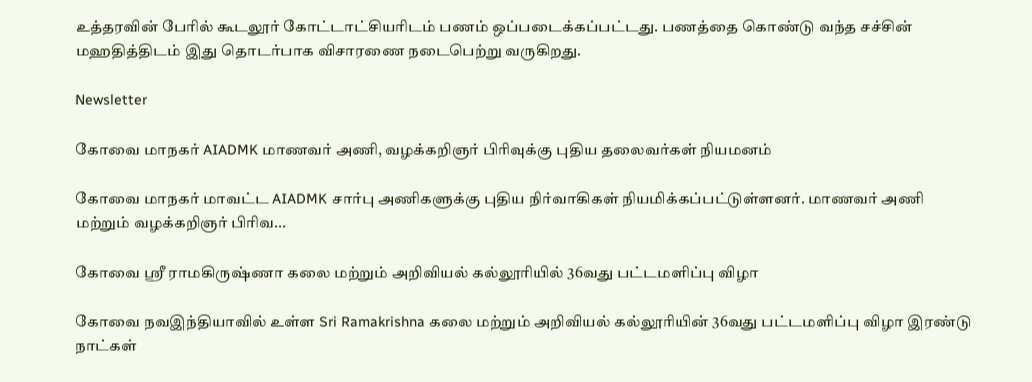உத்தரவின் பேரில் கூடலூர் கோட்டாட்சியரிடம் பணம் ஒப்படைக்கப்பட்டது. பணத்தை கொண்டு வந்த சச்சின் மஹதித்திடம் இது தொடர்பாக விசாரணை நடைபெற்று வருகிறது.

Newsletter

கோவை மாநகர் AIADMK மாணவர் அணி, வழக்கறிஞர் பிரிவுக்கு புதிய தலைவர்கள் நியமனம்

கோவை மாநகர் மாவட்ட AIADMK சார்பு அணிகளுக்கு புதிய நிர்வாகிகள் நியமிக்கப்பட்டுள்ளனர். மாணவர் அணி மற்றும் வழக்கறிஞர் பிரிவ...

கோவை ஸ்ரீ ராமகிருஷ்ணா கலை மற்றும் அறிவியல் கல்லூரியில் 36வது பட்டமளிப்பு விழா

கோவை நவஇந்தியாவில் உள்ள Sri Ramakrishna கலை மற்றும் அறிவியல் கல்லூரியின் 36வது பட்டமளிப்பு விழா இரண்டு நாட்கள்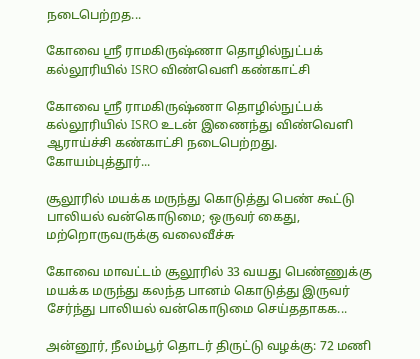நடைபெற்றத...

கோவை ஸ்ரீ ராமகிருஷ்ணா தொழில்நுட்பக் கல்லூரியில் ISRO விண்வெளி கண்காட்சி

கோவை ஸ்ரீ ராமகிருஷ்ணா தொழில்நுட்பக் கல்லூரியில் ISRO உடன் இணைந்து விண்வெளி ஆராய்ச்சி கண்காட்சி நடைபெற்றது. கோயம்புத்தூர்...

சூலூரில் மயக்க மருந்து கொடுத்து பெண் கூட்டு பாலியல் வன்கொடுமை; ஒருவர் கைது, மற்றொருவருக்கு வலைவீச்சு

கோவை மாவட்டம் சூலூரில் 33 வயது பெண்ணுக்கு மயக்க மருந்து கலந்த பானம் கொடுத்து இருவர் சேர்ந்து பாலியல் வன்கொடுமை செய்ததாகக...

அன்னூர், நீலம்பூர் தொடர் திருட்டு வழக்கு: 72 மணி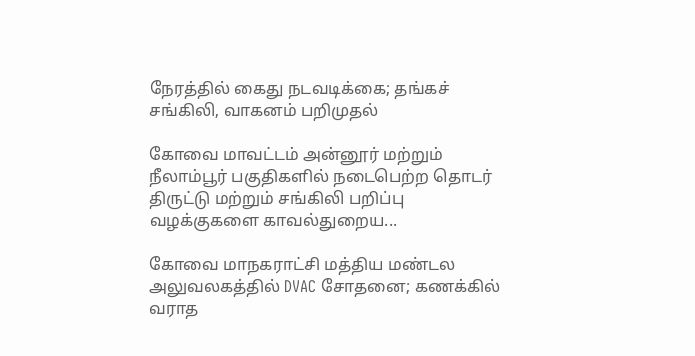நேரத்தில் கைது நடவடிக்கை; தங்கச் சங்கிலி, வாகனம் பறிமுதல்

கோவை மாவட்டம் அன்னூர் மற்றும் நீலாம்பூர் பகுதிகளில் நடைபெற்ற தொடர் திருட்டு மற்றும் சங்கிலி பறிப்பு வழக்குகளை காவல்துறைய...

கோவை மாநகராட்சி மத்திய மண்டல அலுவலகத்தில் DVAC சோதனை; கணக்கில் வராத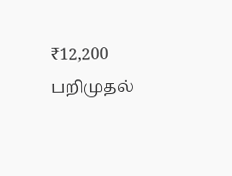₹12,200 பறிமுதல்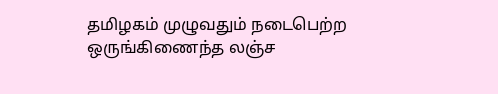தமிழகம் முழுவதும் நடைபெற்ற ஒருங்கிணைந்த லஞ்ச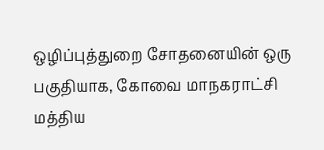ஒழிப்புத்துறை சோதனையின் ஒரு பகுதியாக, கோவை மாநகராட்சி மத்திய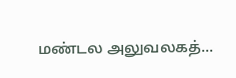மண்டல அலுவலகத்...